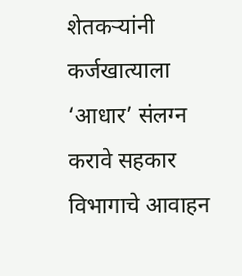शेतकऱ्यांनी कर्जखात्याला ‘आधार’ संलग्न करावे सहकार विभागाचे आवाहन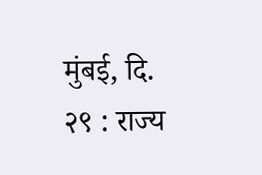मुंबई, दि. २९ : राज्य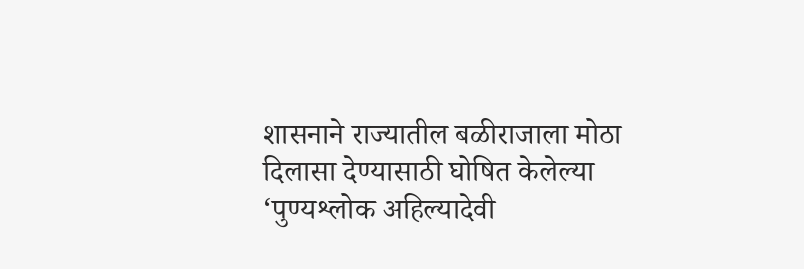शासनाने राज्यातील बळीराजाला मोठा दिलासा देण्यासाठी घोषित केलेल्या ‘पुण्यश्लोक अहिल्यादेवी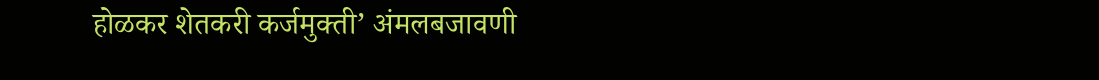होळकर शेतकरी कर्जमुक्ती’ अंमलबजावणी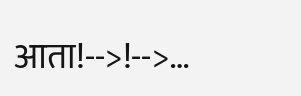आता!-->!-->…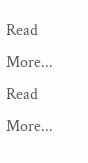Read More...
Read More...